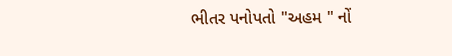ભીતર પનોપતો "અહમ " નોં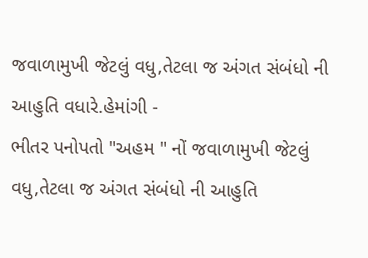જવાળામુખી જેટલું વધુ,તેટલા જ અંગત સંબંધો ની આહુતિ વધારે.હેમાંગી -
ભીતર પનોપતો "અહમ " નોં જવાળામુખી જેટલું વધુ,તેટલા જ અંગત સંબંધો ની આહુતિ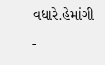વધારે.હેમાંગી
-